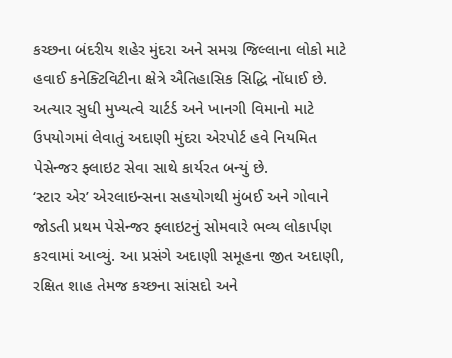કચ્છના બંદરીય શહેર મુંદરા અને સમગ્ર જિલ્લાના લોકો માટે હવાઈ કનેક્ટિવિટીના ક્ષેત્રે ઐતિહાસિક સિદ્ધિ નોંધાઈ છે. અત્યાર સુધી મુખ્યત્વે ચાર્ટર્ડ અને ખાનગી વિમાનો માટે ઉપયોગમાં લેવાતું અદાણી મુંદરા એરપોર્ટ હવે નિયમિત પેસેન્જર ફ્લાઇટ સેવા સાથે કાર્યરત બન્યું છે.
‘સ્ટાર એર’ એરલાઇન્સના સહયોગથી મુંબઈ અને ગોવાને જોડતી પ્રથમ પેસેન્જર ફ્લાઇટનું સોમવારે ભવ્ય લોકાર્પણ કરવામાં આવ્યું. આ પ્રસંગે અદાણી સમૂહના જીત અદાણી, રક્ષિત શાહ તેમજ કચ્છના સાંસદો અને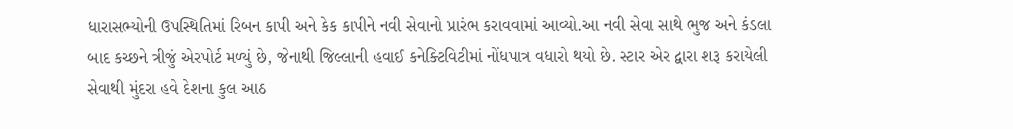ધારાસભ્યોની ઉપસ્થિતિમાં રિબન કાપી અને કેક કાપીને નવી સેવાનો પ્રારંભ કરાવવામાં આવ્યો.આ નવી સેવા સાથે ભુજ અને કંડલા બાદ કચ્છને ત્રીજું એરપોર્ટ મળ્યું છે, જેનાથી જિલ્લાની હવાઈ કનેક્ટિવિટીમાં નોંધપાત્ર વધારો થયો છે. સ્ટાર એર દ્વારા શરૂ કરાયેલી સેવાથી મુંદરા હવે દેશના કુલ આઠ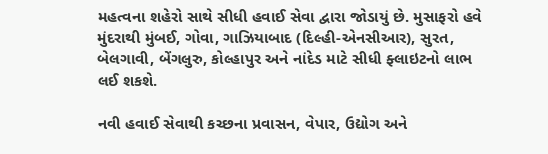મહત્વના શહેરો સાથે સીધી હવાઈ સેવા દ્વારા જોડાયું છે. મુસાફરો હવે મુંદરાથી મુંબઈ, ગોવા, ગાઝિયાબાદ (દિલ્હી-એનસીઆર), સુરત, બેલગાવી, બેંગલુરુ, કોલ્હાપુર અને નાંદેડ માટે સીધી ફ્લાઇટનો લાભ લઈ શકશે.

નવી હવાઈ સેવાથી કચ્છના પ્રવાસન, વેપાર, ઉદ્યોગ અને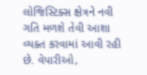લોજિસ્ટિક્સ ક્ષેત્રને નવી ગતિ મળશે તેવી આશા વ્યક્ત કરવામાં આવી રહી છે. વેપારીઓ,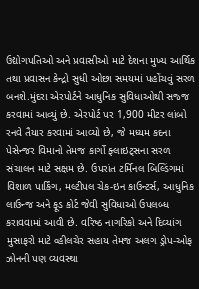ઉદ્યોગપતિઓ અને પ્રવાસીઓ માટે દેશના મુખ્ય આર્થિક તથા પ્રવાસન કેન્દ્રો સુધી ઓછા સમયમાં પહોંચવું સરળ બનશે.મુંદરા એરપોર્ટને આધુનિક સુવિધાઓથી સજ્જ કરવામાં આવ્યું છે. એરપોર્ટ પર 1,900 મીટર લાંબો રનવે તૈયાર કરવામાં આવ્યો છે, જે મધ્યમ કદના પેસેન્જર વિમાનો તેમજ કાર્ગો ફ્લાઇટ્સના સરળ સંચાલન માટે સક્ષમ છે. ઉપરાંત ટર્મિનલ બિલ્ડિંગમાં વિશાળ પાર્કિંગ, મલ્ટીપલ ચેક-ઇન કાઉન્ટર્સ, આધુનિક લાઉન્જ અને ફૂડ કોર્ટ જેવી સુવિધાઓ ઉપલબ્ધ કરાવવામાં આવી છે. વરિષ્ઠ નાગરિકો અને દિવ્યાંગ મુસાફરો માટે વ્હીલચેર સહાય તેમજ અલગ ડ્રોપ-ઓફ ઝોનની પણ વ્યવસ્થા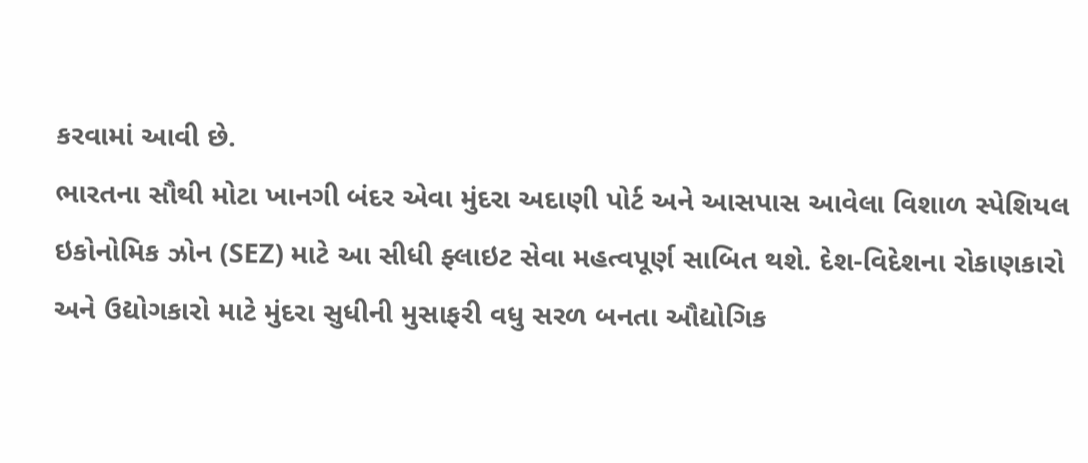કરવામાં આવી છે.
ભારતના સૌથી મોટા ખાનગી બંદર એવા મુંદરા અદાણી પોર્ટ અને આસપાસ આવેલા વિશાળ સ્પેશિયલ ઇકોનોમિક ઝોન (SEZ) માટે આ સીધી ફ્લાઇટ સેવા મહત્વપૂર્ણ સાબિત થશે. દેશ-વિદેશના રોકાણકારો અને ઉદ્યોગકારો માટે મુંદરા સુધીની મુસાફરી વધુ સરળ બનતા ઔદ્યોગિક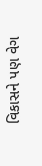વિકાસને પણ વેગ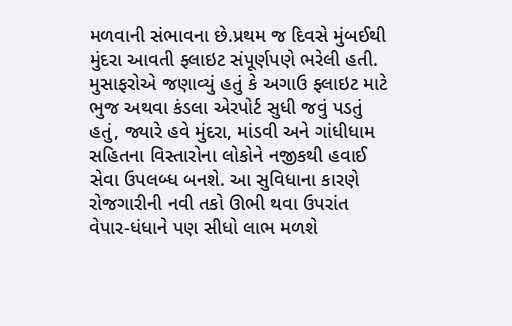મળવાની સંભાવના છે.પ્રથમ જ દિવસે મુંબઈથી મુંદરા આવતી ફ્લાઇટ સંપૂર્ણપણે ભરેલી હતી. મુસાફરોએ જણાવ્યું હતું કે અગાઉ ફ્લાઇટ માટે ભુજ અથવા કંડલા એરપોર્ટ સુધી જવું પડતું હતું, જ્યારે હવે મુંદરા, માંડવી અને ગાંધીધામ સહિતના વિસ્તારોના લોકોને નજીકથી હવાઈ સેવા ઉપલબ્ધ બનશે. આ સુવિધાના કારણે રોજગારીની નવી તકો ઊભી થવા ઉપરાંત વેપાર-ધંધાને પણ સીધો લાભ મળશે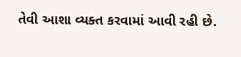તેવી આશા વ્યક્ત કરવામાં આવી રહી છે.